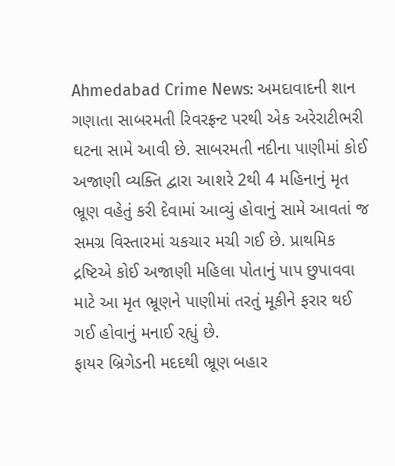Ahmedabad Crime News: અમદાવાદની શાન ગણાતા સાબરમતી રિવરફ્રન્ટ પરથી એક અરેરાટીભરી ઘટના સામે આવી છે. સાબરમતી નદીના પાણીમાં કોઈ અજાણી વ્યક્તિ દ્વારા આશરે 2થી 4 મહિનાનું મૃત ભ્રૂણ વહેતું કરી દેવામાં આવ્યું હોવાનું સામે આવતાં જ સમગ્ર વિસ્તારમાં ચકચાર મચી ગઈ છે. પ્રાથમિક દ્રષ્ટિએ કોઈ અજાણી મહિલા પોતાનું પાપ છુપાવવા માટે આ મૃત ભ્રૂણને પાણીમાં તરતું મૂકીને ફરાર થઈ ગઈ હોવાનું મનાઈ રહ્યું છે.
ફાયર બ્રિગેડની મદદથી ભ્રૂણ બહાર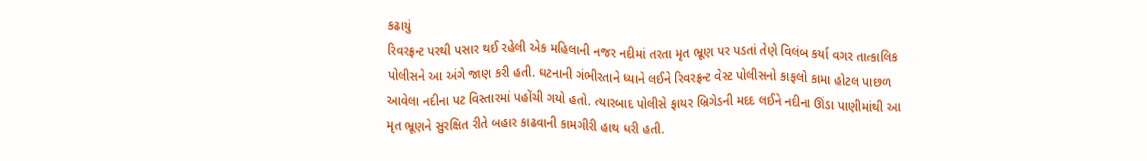કઢાયું
રિવરફ્રન્ટ પરથી પસાર થઈ રહેલી એક મહિલાની નજર નદીમાં તરતા મૃત ભ્રૂણ પર પડતાં તેણે વિલંબ કર્યા વગર તાત્કાલિક પોલીસને આ અંગે જાણ કરી હતી. ઘટનાની ગંભીરતાને ધ્યાને લઈને રિવરફ્રન્ટ વેસ્ટ પોલીસનો કાફલો કામા હોટલ પાછળ આવેલા નદીના પટ વિસ્તારમાં પહોંચી ગયો હતો. ત્યારબાદ પોલીસે ફાયર બ્રિગેડની મદદ લઈને નદીના ઊંડા પાણીમાંથી આ મૃત ભ્રૂણને સુરક્ષિત રીતે બહાર કાઢવાની કામગીરી હાથ ધરી હતી.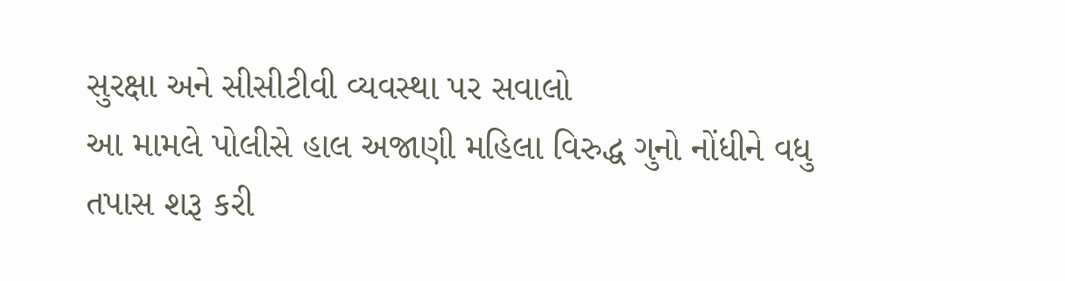સુરક્ષા અને સીસીટીવી વ્યવસ્થા પર સવાલો
આ મામલે પોલીસે હાલ અજાણી મહિલા વિરુદ્ધ ગુનો નોંધીને વધુ તપાસ શરૂ કરી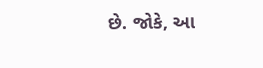છે. જોકે, આ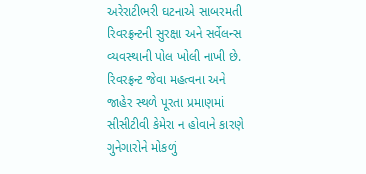અરેરાટીભરી ઘટનાએ સાબરમતી રિવરફ્રન્ટની સુરક્ષા અને સર્વેલન્સ વ્યવસ્થાની પોલ ખોલી નાખી છે. રિવરફ્રન્ટ જેવા મહત્વના અને જાહેર સ્થળે પૂરતા પ્રમાણમાં સીસીટીવી કેમેરા ન હોવાને કારણે ગુનેગારોને મોકળું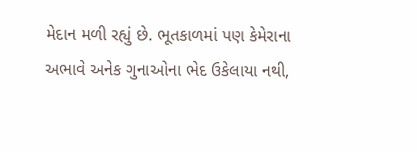મેદાન મળી રહ્યું છે. ભૂતકાળમાં પણ કેમેરાના અભાવે અનેક ગુનાઓના ભેદ ઉકેલાયા નથી,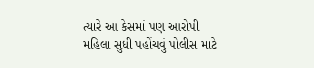ત્યારે આ કેસમાં પણ આરોપી મહિલા સુધી પહોંચવું પોલીસ માટે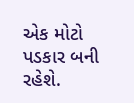એક મોટો પડકાર બની રહેશે.